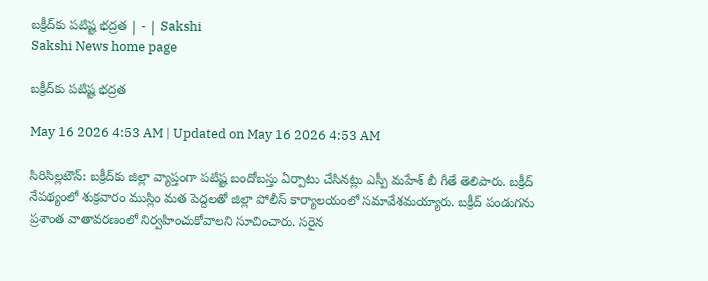బక్రీద్‌కు పటిష్ట భద్రత | - | Sakshi
Sakshi News home page

బక్రీద్‌కు పటిష్ట భద్రత

May 16 2026 4:53 AM | Updated on May 16 2026 4:53 AM

సిరిసిల్లటౌన్‌: బక్రీద్‌కు జిల్లా వ్యాప్తంగా పటిష్ట బందోబస్తు ఏర్పాటు చేసినట్లు ఎస్పీ మహేశ్‌ బీ గీతే తెలిపారు. బక్రీద్‌ నేపథ్యంలో శుక్రవారం ముస్లిం మత పెద్దలతో జిల్లా పోలీస్‌ కార్యాలయంలో సమావేశమయ్యారు. బక్రీద్‌ పండుగను ప్రశాంత వాతావరణంలో నిర్వహించుకోవాలని సూచించారు. సరైన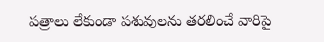పత్రాలు లేకుండా పశువులను తరలించే వారిపై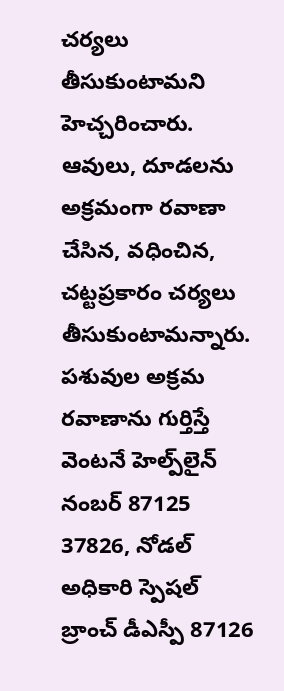చర్యలు తీసుకుంటామని హెచ్చరించారు. ఆవులు, దూడలను అక్రమంగా రవాణా చేసిన, వధించిన, చట్టప్రకారం చర్యలు తీసుకుంటామన్నారు. పశువుల అక్రమ రవాణాను గుర్తిస్తే వెంటనే హెల్ప్‌లైన్‌ నంబర్‌ 87125 37826, నోడల్‌ అధికారి స్పెషల్‌ బ్రాంచ్‌ డీఎస్పీ 87126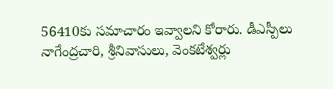56410కు సమాచారం ఇవ్వాలని కోరారు. డీఎస్పీలు నాగేంద్రచారి, శ్రీనివాసులు, వెంకటేశ్వర్లు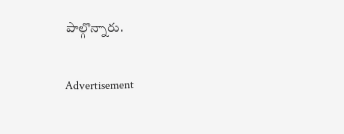పాల్గొన్నారు.

Advertisement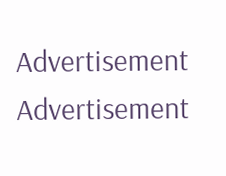Advertisement
Advertisement